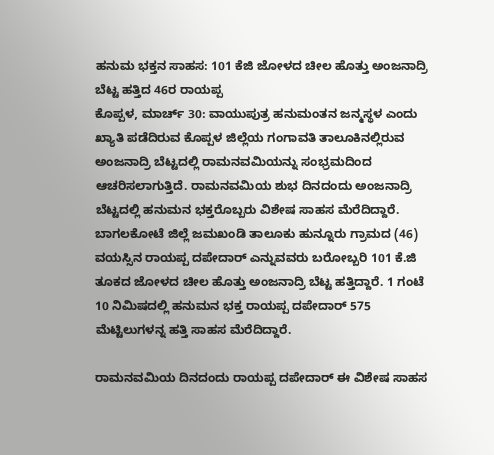ಹನುಮ ಭಕ್ತನ ಸಾಹಸ: 101 ಕೆಜಿ ಜೋಳದ ಚೀಲ ಹೊತ್ತು ಅಂಜನಾದ್ರಿ ಬೆಟ್ಟ ಹತ್ತಿದ 46ರ ರಾಯಪ್ಪ
ಕೊಪ್ಪಳ, ಮಾರ್ಚ್ 30: ವಾಯುಪುತ್ರ ಹನುಮಂತನ ಜನ್ಮಸ್ಥಳ ಎಂದು ಖ್ಯಾತಿ ಪಡೆದಿರುವ ಕೊಪ್ಪಳ ಜಿಲ್ಲೆಯ ಗಂಗಾವತಿ ತಾಲೂಕಿನಲ್ಲಿರುವ ಅಂಜನಾದ್ರಿ ಬೆಟ್ಟದಲ್ಲಿ ರಾಮನವಮಿಯನ್ನು ಸಂಭ್ರಮದಿಂದ ಆಚರಿಸಲಾಗುತ್ತಿದೆ. ರಾಮನವಮಿಯ ಶುಭ ದಿನದಂದು ಅಂಜನಾದ್ರಿ ಬೆಟ್ಟದಲ್ಲಿ ಹನುಮನ ಭಕ್ತರೊಬ್ಬರು ವಿಶೇಷ ಸಾಹಸ ಮೆರೆದಿದ್ದಾರೆ.
ಬಾಗಲಕೋಟೆ ಜಿಲ್ಲೆ ಜಮಖಂಡಿ ತಾಲೂಕು ಹುನ್ನೂರು ಗ್ರಾಮದ (46) ವಯಸ್ಸಿನ ರಾಯಪ್ಪ ದಪೇದಾರ್ ಎನ್ನುವವರು ಬರೋಬ್ಬರಿ 101 ಕೆ.ಜಿ ತೂಕದ ಜೋಳದ ಚೀಲ ಹೊತ್ತು ಅಂಜನಾದ್ರಿ ಬೆಟ್ಟ ಹತ್ತಿದ್ದಾರೆ. 1 ಗಂಟೆ 10 ನಿಮಿಷದಲ್ಲಿ ಹನುಮನ ಭಕ್ತ ರಾಯಪ್ಪ ದಪೇದಾರ್ 575 ಮೆಟ್ಟಿಲುಗಳನ್ನ ಹತ್ತಿ ಸಾಹಸ ಮೆರೆದಿದ್ದಾರೆ.

ರಾಮನವಮಿಯ ದಿನದಂದು ರಾಯಪ್ಪ ದಪೇದಾರ್ ಈ ವಿಶೇಷ ಸಾಹಸ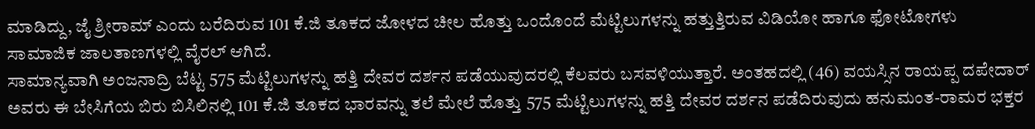ಮಾಡಿದ್ದು, ಜೈ ಶ್ರೀರಾಮ್ ಎಂದು ಬರೆದಿರುವ 101 ಕೆ.ಜಿ ತೂಕದ ಜೋಳದ ಚೀಲ ಹೊತ್ತು ಒಂದೊಂದೆ ಮೆಟ್ಟಿಲುಗಳನ್ನು ಹತ್ತುತ್ತಿರುವ ವಿಡಿಯೋ ಹಾಗೂ ಫೋಟೋಗಳು ಸಾಮಾಜಿಕ ಜಾಲತಾಣಗಳಲ್ಲಿ ವೈರಲ್ ಆಗಿದೆ.
ಸಾಮಾನ್ಯವಾಗಿ ಅಂಜನಾದ್ರಿ ಬೆಟ್ಟ 575 ಮೆಟ್ಟಿಲುಗಳನ್ನು ಹತ್ತಿ ದೇವರ ದರ್ಶನ ಪಡೆಯುವುದರಲ್ಲಿ ಕೆಲವರು ಬಸವಳಿಯುತ್ತಾರೆ. ಅಂತಹದಲ್ಲಿ (46) ವಯಸ್ಸಿನ ರಾಯಪ್ಪ ದಪೇದಾರ್ ಅವರು ಈ ಬೇಸಿಗೆಯ ಬಿರು ಬಿಸಿಲಿನಲ್ಲಿ 101 ಕೆ.ಜಿ ತೂಕದ ಭಾರವನ್ನು ತಲೆ ಮೇಲೆ ಹೊತ್ತು 575 ಮೆಟ್ಟಿಲುಗಳನ್ನು ಹತ್ತಿ ದೇವರ ದರ್ಶನ ಪಡೆದಿರುವುದು ಹನುಮಂತ-ರಾಮರ ಭಕ್ತರ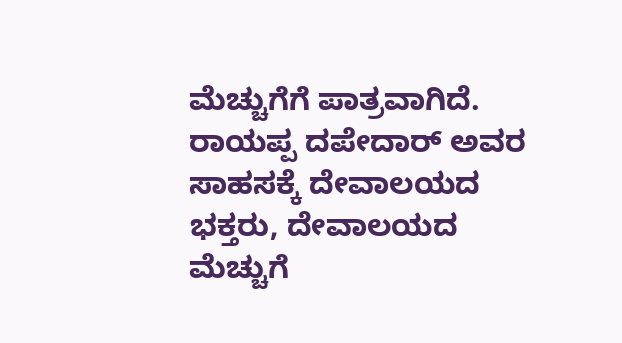ಮೆಚ್ಚುಗೆಗೆ ಪಾತ್ರವಾಗಿದೆ. ರಾಯಪ್ಪ ದಪೇದಾರ್ ಅವರ ಸಾಹಸಕ್ಕೆ ದೇವಾಲಯದ ಭಕ್ತರು, ದೇವಾಲಯದ ಮೆಚ್ಚುಗೆ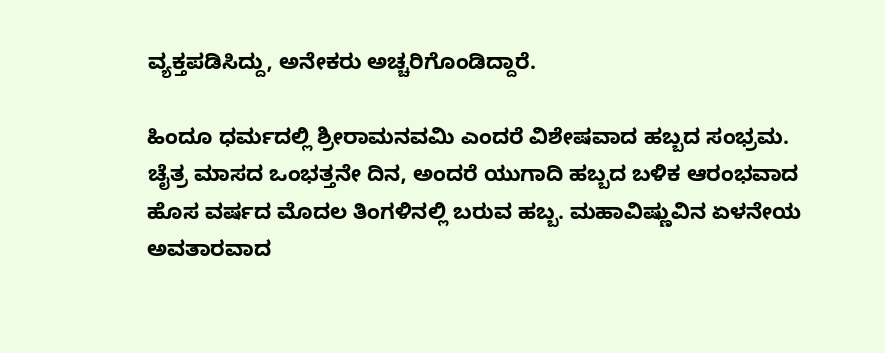ವ್ಯಕ್ತಪಡಿಸಿದ್ದು, ಅನೇಕರು ಅಚ್ಚರಿಗೊಂಡಿದ್ದಾರೆ.

ಹಿಂದೂ ಧರ್ಮದಲ್ಲಿ ಶ್ರೀರಾಮನವಮಿ ಎಂದರೆ ವಿಶೇಷವಾದ ಹಬ್ಬದ ಸಂಭ್ರಮ. ಚೈತ್ರ ಮಾಸದ ಒಂಭತ್ತನೇ ದಿನ, ಅಂದರೆ ಯುಗಾದಿ ಹಬ್ಬದ ಬಳಿಕ ಆರಂಭವಾದ ಹೊಸ ವರ್ಷದ ಮೊದಲ ತಿಂಗಳಿನಲ್ಲಿ ಬರುವ ಹಬ್ಬ. ಮಹಾವಿಷ್ಣುವಿನ ಏಳನೇಯ ಅವತಾರವಾದ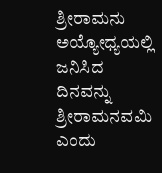ಶ್ರೀರಾಮನು ಅಯ್ಯೋಧ್ಯಯಲ್ಲಿ ಜನಿಸಿದ ದಿನವನ್ನು ಶ್ರೀರಾಮನವಮಿ ಎಂದು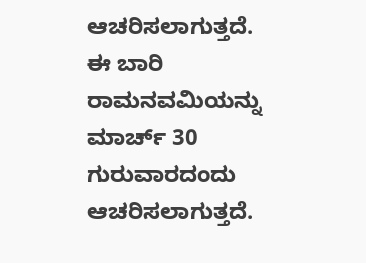ಆಚರಿಸಲಾಗುತ್ತದೆ. ಈ ಬಾರಿ ರಾಮನವಮಿಯನ್ನು ಮಾರ್ಚ್ 30 ಗುರುವಾರದಂದು ಆಚರಿಸಲಾಗುತ್ತದೆ.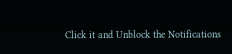Click it and Unblock the Notifications